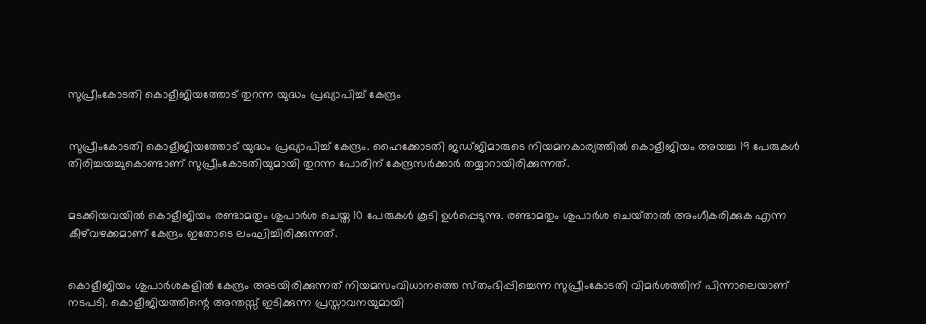സുപ്രീംകോടതി കൊളീജിയത്തോട് തുറന്ന യുദ്ധം പ്രഖ്യാപിച്ച്‌ കേന്ദ്രം


സുപ്രീംകോടതി കൊളീജിയത്തോട് യുദ്ധം പ്രഖ്യാപിച്ച്‌ കേന്ദ്രം. ഹൈക്കോടതി ജഡ്‌ജിമാരുടെ നിയമനകാര്യത്തില്‍ കൊളീജിയം അയച്ച 19 പേരുകള്‍ തിരിച്ചയച്ചുകൊണ്ടാണ് സുപ്രീംകോടതിയുമായി തുറന്ന പോരിന് കേന്ദ്രസര്‍ക്കാര്‍ തയ്യാറായിരിക്കുന്നത്.


മടക്കിയവയില്‍ കൊളീജിയം രണ്ടാമതും ശുപാര്‍ശ ചെയ്ത 10 പേരുകള്‍ കൂടി ഉള്‍പ്പെടുന്നു. രണ്ടാമതും ശുപാര്‍ശ ചെയ്‌താല്‍ അംഗീകരിക്കുക എന്ന കീഴ്‌വഴക്കമാണ്‌ കേന്ദ്രം ഇതോടെ ലംഘിച്ചിരിക്കുന്നത്.


കൊളീജിയം ശുപാര്‍ശകളില്‍ കേന്ദ്രം അടയിരിക്കുന്നത്‌ നിയമസംവിധാനത്തെ സ്‌തംഭിപ്പിച്ചെന്ന സുപ്രീംകോടതി വിമര്‍ശത്തിന് പിന്നാലെയാണ്‌ നടപടി. കൊളീജിയത്തിന്റെ അന്തസ്സ്‌ ഇടിക്കുന്ന പ്രസ്താവനയുമായി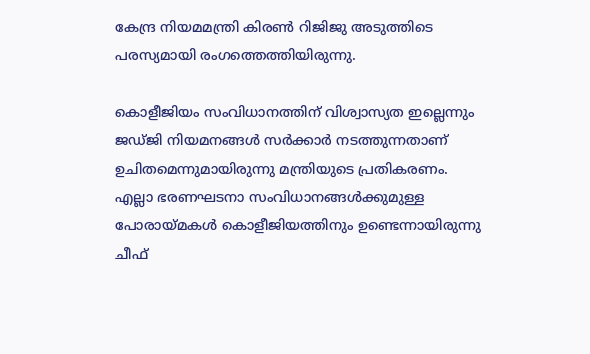കേന്ദ്ര നിയമമന്ത്രി കിരണ്‍ റിജിജു അടുത്തിടെ പരസ്യമായി രംഗത്തെത്തിയിരുന്നു.

കൊളീജിയം സംവിധാനത്തിന്‌ വിശ്വാസ്യത ഇല്ലെന്നും ജഡ്‌ജി നിയമനങ്ങള്‍ സര്‍ക്കാര്‍ നടത്തുന്നതാണ്‌ ഉചിതമെന്നുമായിരുന്നു മന്ത്രിയുടെ പ്രതികരണം. എല്ലാ ഭരണഘടനാ സംവിധാനങ്ങള്‍ക്കുമുള്ള പോരായ്‌മകള്‍ കൊളീജിയത്തിനും ഉണ്ടെന്നായിരുന്നു ചീഫ്‌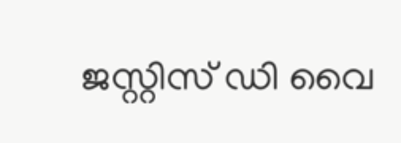ജസ്റ്റിസ്‌ ഡി വൈ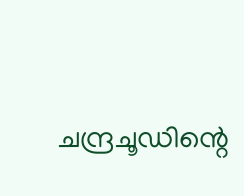ചന്ദ്രചൂഡിന്റെ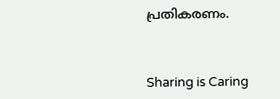പ്രതികരണം.



Sharing is Caring